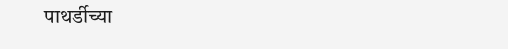पाथर्डीच्या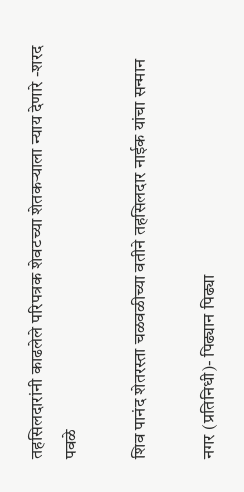तहसिलदारांनी काढलेले परिपत्रक शेवटच्या शेतकऱ्याला न्याय देणारे -शरद पवळे

शिव पानंद शेतरस्ता चळवळीच्या वतीने तहसिलदार नाईक यांचा सन्मान

नगर (प्रतिनिधी)- पिढ्यान पिढ्या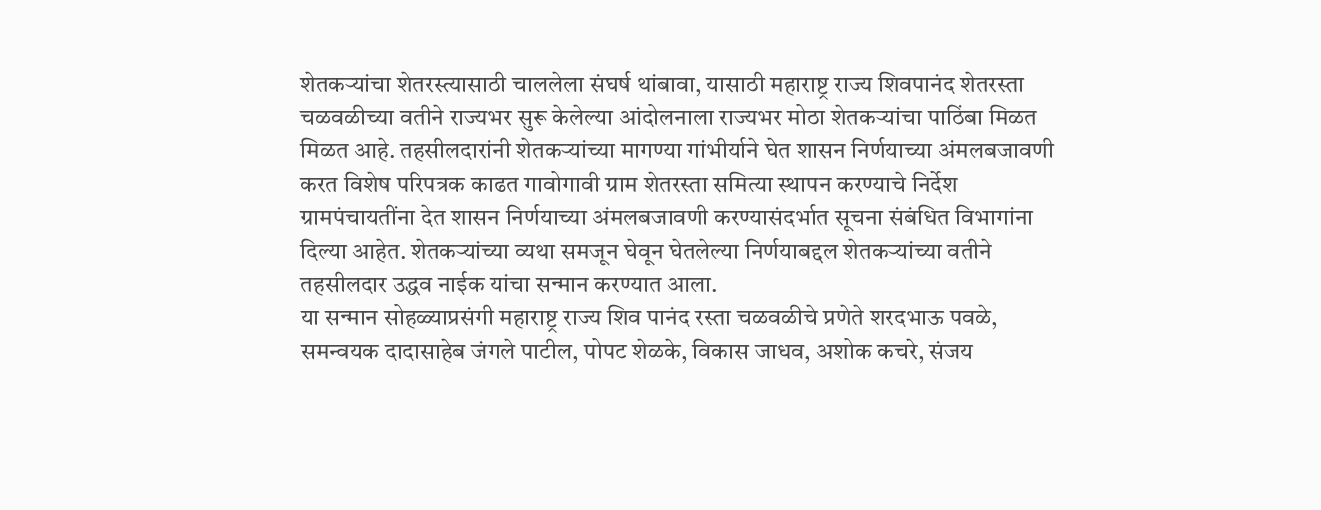शेतकऱ्यांचा शेतरस्त्यासाठी चाललेला संघर्ष थांबावा, यासाठी महाराष्ट्र राज्य शिवपानंद शेतरस्ता चळवळीच्या वतीने राज्यभर सुरू केलेल्या आंदोलनाला राज्यभर मोठा शेतकऱ्यांचा पाठिंबा मिळत मिळत आहे. तहसीलदारांनी शेतकऱ्यांच्या मागण्या गांभीर्याने घेत शासन निर्णयाच्या अंमलबजावणी करत विशेष परिपत्रक काढत गावोगावी ग्राम शेतरस्ता समित्या स्थापन करण्याचे निर्देश ग्रामपंचायतींना देत शासन निर्णयाच्या अंमलबजावणी करण्यासंदर्भात सूचना संबंधित विभागांना दिल्या आहेत. शेतकऱ्यांच्या व्यथा समजून घेवून घेतलेल्या निर्णयाबद्दल शेतकऱ्यांच्या वतीने तहसीलदार उद्धव नाईक यांचा सन्मान करण्यात आला.
या सन्मान सोहळ्याप्रसंगी महाराष्ट्र राज्य शिव पानंद रस्ता चळवळीचे प्रणेते शरदभाऊ पवळे, समन्वयक दादासाहेब जंगले पाटील, पोपट शेळके, विकास जाधव, अशोक कचरे, संजय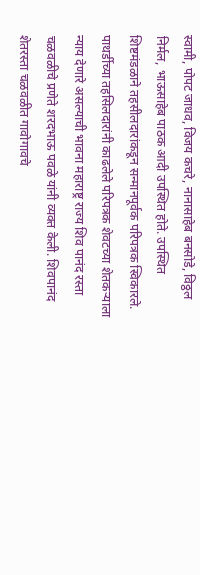स्वामी, पोपट जाधव, विजय कचरे, नानासाहेब बनसोडे, विठ्ठल निर्मल, भाऊसाहेब पाठक आदी उपस्थित होते. उपस्थित शिष्टमंडळाने तहसीलदारांकडून सन्मानपूर्वक परिपत्रक स्विकारले.
पाथर्डीच्या तहसिलदारांनी काढलेले परिपत्रक शेवटच्या शेतकऱ्याला न्याय देणारे असल्याची भावना महाराष्ट्र राज्य शिव पानंद रस्ता चळवळीचे प्रणेते शरदभाऊ पवळे यांनी व्यक्त केली. शिवपानंद शेतरस्ता चळवळीत गावोगावचे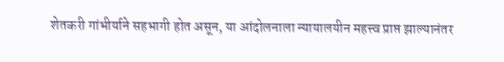शेतकरी गांभीर्याने सहभागी होत असून, या आंदोलनाला न्यायालयीन महत्त्व प्राप्त झाल्यानंतर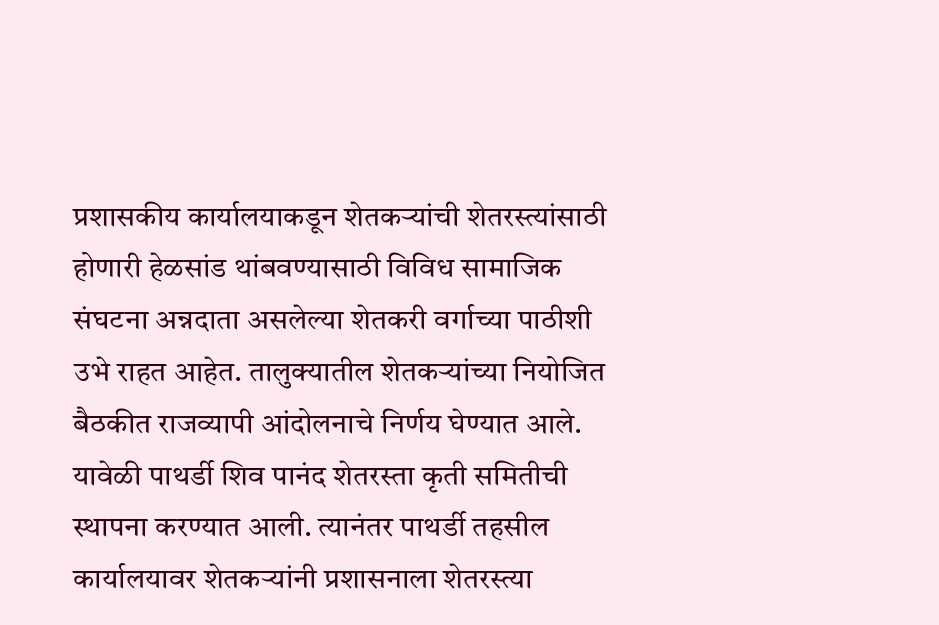प्रशासकीय कार्यालयाकडून शेतकऱ्यांची शेतरस्त्यांसाठी होणारी हेळसांड थांबवण्यासाठी विविध सामाजिक संघटना अन्नदाता असलेल्या शेतकरी वर्गाच्या पाठीशी उभे राहत आहेत. तालुक्यातील शेतकऱ्यांच्या नियोजित बैठकीत राजव्यापी आंदोलनाचे निर्णय घेण्यात आले. यावेळी पाथर्डी शिव पानंद शेतरस्ता कृती समितीची स्थापना करण्यात आली. त्यानंतर पाथर्डी तहसील कार्यालयावर शेतकऱ्यांनी प्रशासनाला शेतरस्त्या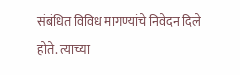संबंधित विविध मागण्यांचे निवेदन दिले होते. त्याच्या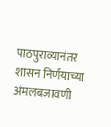पाठपुराव्यानंतर शासन निर्णयाच्या अंमलबजावणी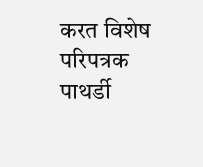करत विशेष परिपत्रक पाथर्डी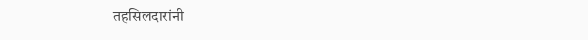तहसिलदारांनी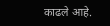काढले आहे.